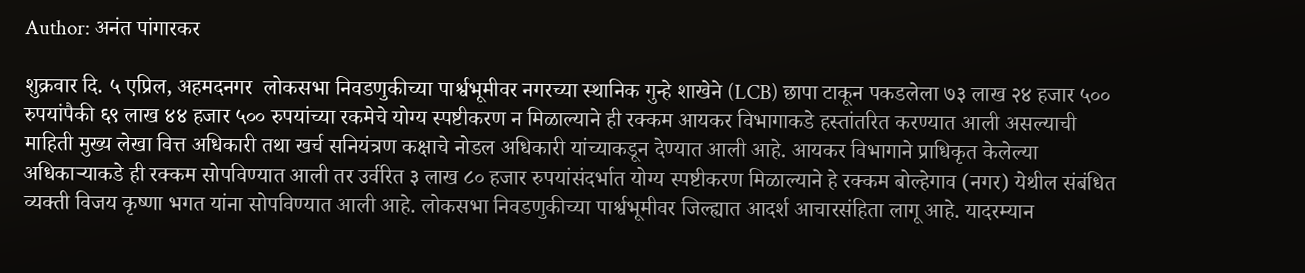Author: अनंत पांगारकर

शुक्रवार दि. ५ एप्रिल, अहमदनगर  लोकसभा निवडणुकीच्या पार्श्वभूमीवर नगरच्या स्थानिक गुन्हे शाखेने (LCB) छापा टाकून पकडलेला ७३ लाख २४ हजार ५०० रुपयांपैकी ६९ लाख ४४ हजार ५०० रुपयांच्या रकमेचे योग्य स्पष्टीकरण न मिळाल्याने ही रक्कम आयकर विभागाकडे हस्तांतरित करण्यात आली असल्याची माहिती मुख्य लेखा वित्त अधिकारी तथा खर्च सनियंत्रण कक्षाचे नोडल अधिकारी यांच्याकडून देण्यात आली आहे. आयकर विभागाने प्राधिकृत केलेल्या अधिकाऱ्याकडे ही रक्कम सोपविण्यात आली तर उर्वरित ३ लाख ८० हजार रुपयांसंदर्भात योग्य स्पष्टीकरण मिळाल्याने हे रक्कम बोल्हेगाव (नगर) येथील संबंधित व्यक्ती विजय कृष्णा भगत यांना सोपविण्यात आली आहे. लोकसभा निवडणुकीच्या पार्श्वभूमीवर जिल्ह्यात आदर्श आचारसंहिता लागू आहे. यादरम्यान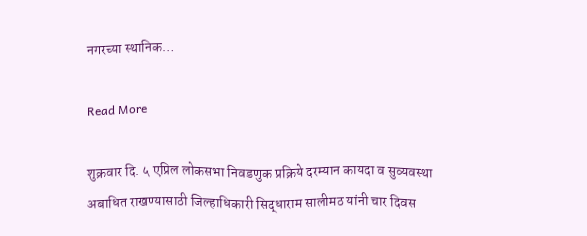नगरच्या स्थानिक…

Read More

शुक्रवार दि. ५ एप्रिल लोकसभा निवडणुक प्रक्रिये दरम्यान कायदा व सुव्यवस्था अबाधित राखण्यासाठी जिल्हाधिकारी सिद्धाराम सालीमठ यांनी चार दिवस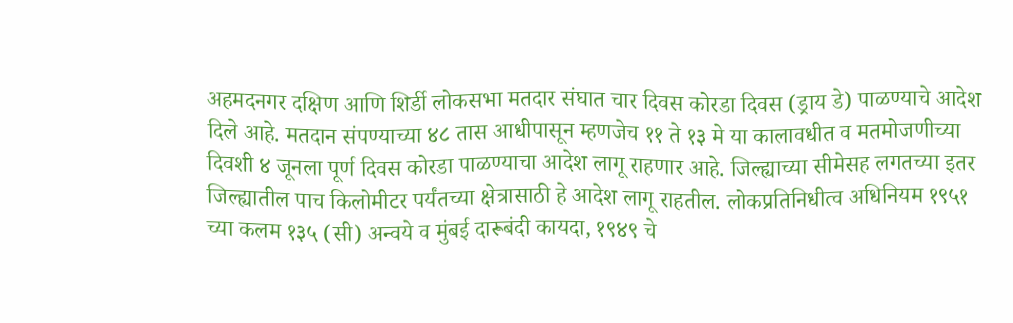अहमदनगर दक्षिण आणि शिर्डी लोकसभा मतदार संघात चार दिवस कोरडा दिवस (ड्राय डे) पाळण्याचे आदेश दिले आहे. मतदान संपण्याच्या ४८ तास आधीपासून म्हणजेच ११ ते १३ मे या कालावधीत व मतमोजणीच्या दिवशी ४ जूनला पूर्ण दिवस कोरडा पाळण्याचा आदेश लागू राहणार आहे. जिल्ह्याच्या सीमेसह लगतच्या इतर जिल्ह्यातील पाच किलोमीटर पर्यंतच्या क्षेत्रासाठी हे आदेश लागू राहतील. लोकप्रतिनिधीत्व अधिनियम १९५१ च्या कलम १३५ (सी) अन्वये व मुंबई दारूबंदी कायदा, १९४९ चे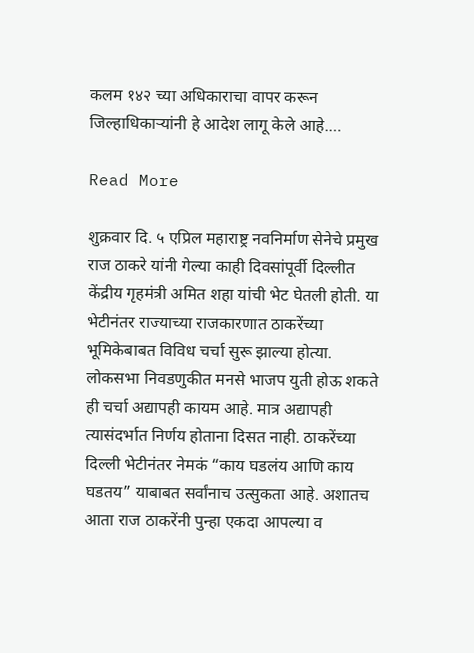कलम १४२ च्या अधिकाराचा वापर करून जिल्हाधिकाऱ्यांनी हे आदेश लागू केले आहे.…

Read More

शुक्रवार दि. ५ एप्रिल महाराष्ट्र नवनिर्माण सेनेचे प्रमुख राज ठाकरे यांनी गेल्या काही दिवसांपूर्वी दिल्लीत केंद्रीय गृहमंत्री अमित शहा यांची भेट घेतली होती. या भेटीनंतर राज्याच्या राजकारणात ठाकरेंच्या भूमिकेबाबत विविध चर्चा सुरू झाल्या होत्या. लोकसभा निवडणुकीत मनसे भाजप युती होऊ शकते ही चर्चा अद्यापही कायम आहे. मात्र अद्यापही त्यासंदर्भात निर्णय होताना दिसत नाही. ठाकरेंच्या दिल्ली भेटीनंतर नेमकं “काय घडलंय आणि काय घडतय” याबाबत सर्वांनाच उत्सुकता आहे. अशातच आता राज ठाकरेंनी पुन्हा एकदा आपल्या व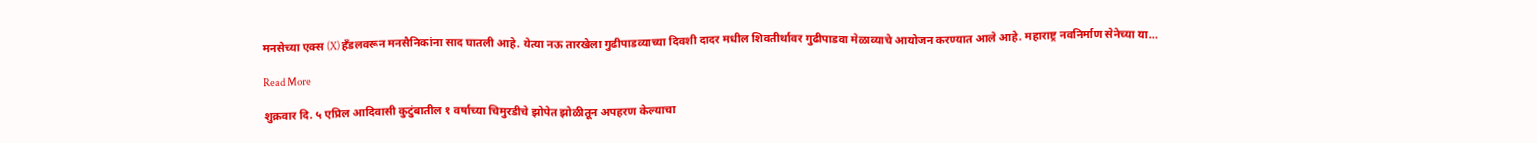मनसेच्या एक्स (X) हँडलवरून मनसैनिकांना साद घातली आहे. येत्या नऊ तारखेला गुढीपाडव्याच्या दिवशी दादर मधील शिवतीर्थावर गुढीपाडवा मेळाव्याचे आयोजन करण्यात आले आहे. महाराष्ट्र नवनिर्माण सेनेच्या या…

Read More

शुक्रवार दि. ५ एप्रिल आदिवासी कुटुंबातील १ वर्षाच्या चिमुरडीचे झोपेत झोळीतून अपहरण केल्याचा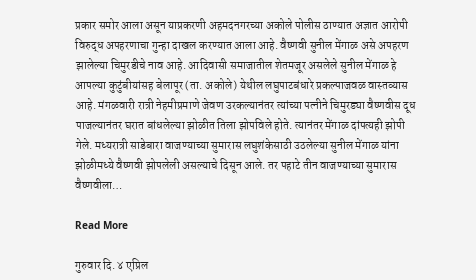प्रकार समोर आला असून याप्रकरणी अहमदनगरच्या अकोले पोलीस ठाण्यात अज्ञात आरोपी विरुद्ध अपहरणाचा गुन्हा दाखल करण्यात आला आहे. वैष्णवी सुनील मेंगाळ असे अपहरण झालेल्या चिमुरडीचे नाव आहे. आदिवासी समाजातील शेतमजूर असलेले सुनील मेंगाळ हे आपल्या कुटुंबीयांसह बेलापूर (ता. अकोले) येथील लघुपाटबंधारे प्रकल्पाजवळ वास्तव्यास आहे. मंगळवारी रात्री नेहमीप्रमाणे जेवण उरकल्यानंतर त्यांच्या पत्नीने चिमुरड्या वैष्णवीस दूध पाजल्यानंतर घरात बांधलेल्या झोळीत तिला झोपविले होते. त्यानंतर मेंगाळ दांपत्यही झोपी गेले. मध्यरात्री साडेबारा वाजण्याच्या सुमारास लघुशंकेसाठी उठलेल्या सुनील मेंगाळ यांना झोळीमध्ये वैष्णवी झोपलेली असल्याचे दिसून आले. तर पहाटे तीन वाजण्याच्या सुमारास वैष्णवीला…

Read More

गुरुवार दि. ४ एप्रिल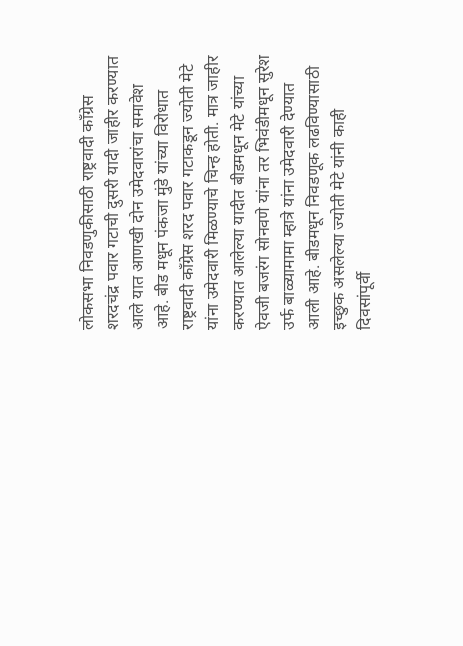लोकसभा निवडणुकीसाठी राष्ट्रवादी काँग्रेस शरदचंद्र पवार गटाची दुसरी यादी जाहीर करण्यात आले यात आणखी दोन उमेदवारांचा समावेश आहे. बीड मधून पंकजा मुंडे यांच्या विरोधात राष्ट्रवादी काँग्रेस शरद पवार गटाकडून ज्योती मेटे यांना उमेदवारी मिळण्याचे चिन्ह होती. मात्र जाहीर करण्यात आलेल्या यादीत बीडमधून मेटे यांच्या ऐवजी बजरंग सोनवणे यांना तर भिवंडीमधून सुरेश उर्फ बाळ्यामामा म्हात्रे यांना उमेदवारी देण्यात आली आहे. बीडमधून निवडणूक लढविण्यासाठी इच्छुक असलेल्या ज्योती मेटे यांनी काही दिवसांपूर्वी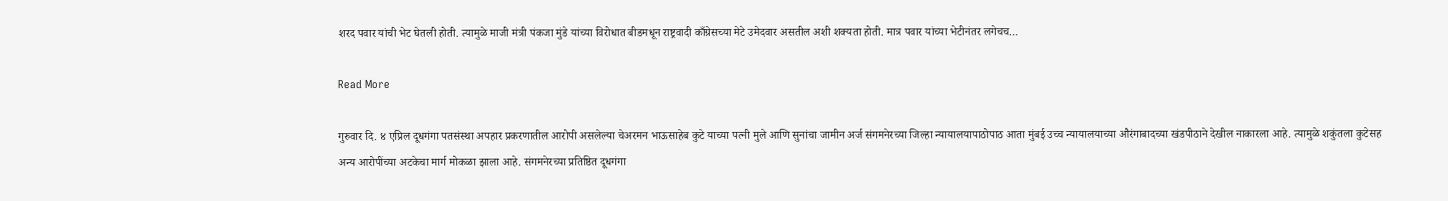शरद पवार यांची भेट घेतली होती. त्यामुळे माजी मंत्री पंकजा मुंडे यांच्या विरोधात बीडमधून राष्ट्रवादी काँग्रेसच्या मेटे उमेदवार असतील अशी शक्यता होती. मात्र पवार यांच्या भेटीनंतर लगेचच…

Read More

गुरुवार दि. ४ एप्रिल दूधगंगा पतसंस्था अपहार प्रकरणातील आरोपी असलेल्या चेअरमन भाऊसाहेब कुटे याच्या पत्नी मुले आणि सुनांचा जामीन अर्ज संगमनेरच्या जिल्हा न्यायालयापाठोपाठ आता मुंबई उच्च न्यायालयाच्या औरंगाबादच्या खंडपीठाने देखील नाकारला आहे. त्यामुळे शकुंतला कुटेसह अन्य आरोपींच्या अटकेचा मार्ग मोकळा झाला आहे. संगमनेरच्या प्रतिष्ठित दूधगंगा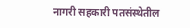नागरी सहकारी पतसंस्थेतील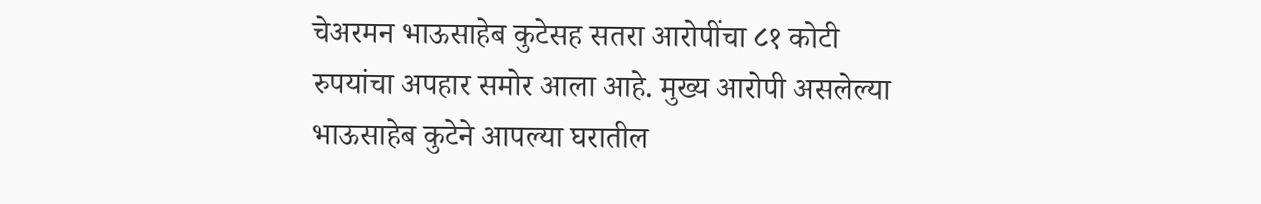चेअरमन भाऊसाहेब कुटेसह सतरा आरोपींचा ८१ कोटी रुपयांचा अपहार समोर आला आहे. मुख्य आरोपी असलेल्या भाऊसाहेब कुटेने आपल्या घरातील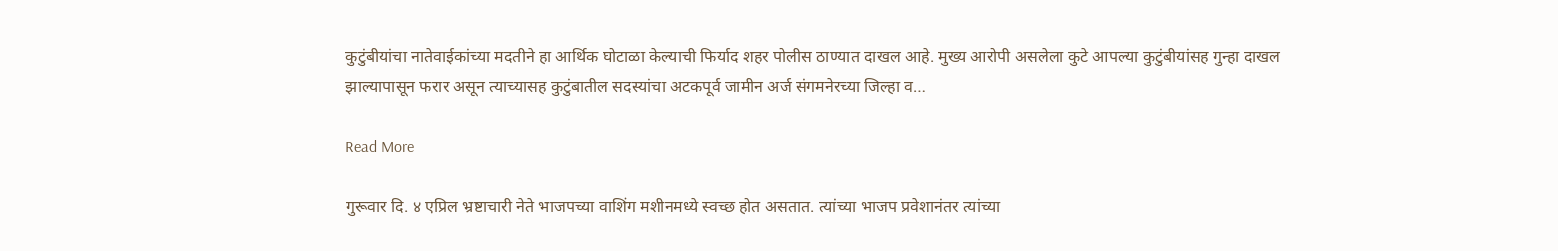कुटुंबीयांचा नातेवाईकांच्या मदतीने हा आर्थिक घोटाळा केल्याची फिर्याद शहर पोलीस ठाण्यात दाखल आहे. मुख्य आरोपी असलेला कुटे आपल्या कुटुंबीयांसह गुन्हा दाखल झाल्यापासून फरार असून त्याच्यासह कुटुंबातील सदस्यांचा अटकपूर्व जामीन अर्ज संगमनेरच्या जिल्हा व…

Read More

गुरूवार दि. ४ एप्रिल भ्रष्टाचारी नेते भाजपच्या वाशिंग मशीनमध्ये स्वच्छ होत असतात. त्यांच्या भाजप प्रवेशानंतर त्यांच्या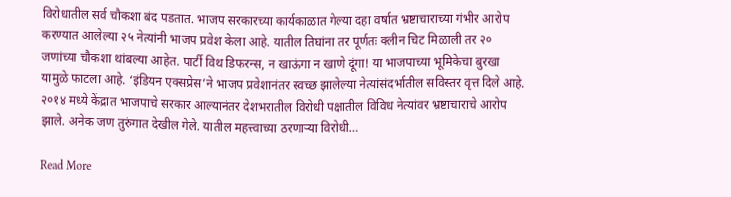विरोधातील सर्व चौकशा बंद पडतात. भाजप सरकारच्या कार्यकाळात गेल्या दहा वर्षात भ्रष्टाचाराच्या गंभीर आरोप करण्यात आलेल्या २५ नेत्यांनी भाजप प्रवेश केला आहे. यातील तिघांना तर पूर्णतः क्लीन चिट मिळाली तर २० जणांच्या चौकशा थांबल्या आहेत. पार्टी विथ डिफरन्स, न खाऊंगा न खाणे दूंगा! या भाजपाच्या भूमिकेचा बुरखा यामुळे फाटला आहे. ‘इंडियन एक्सप्रेस’ने भाजप प्रवेशानंतर स्वच्छ झालेल्या नेत्यांसंदर्भातील सविस्तर वृत्त दिले आहे. २०१४ मध्ये केंद्रात भाजपाचे सरकार आल्यानंतर देशभरातील विरोधी पक्षातील विविध नेत्यांवर भ्रष्टाचाराचे आरोप झाले. अनेक जण तुरुंगात देखील गेले. यातील महत्त्वाच्या ठरणाऱ्या विरोधी…

Read More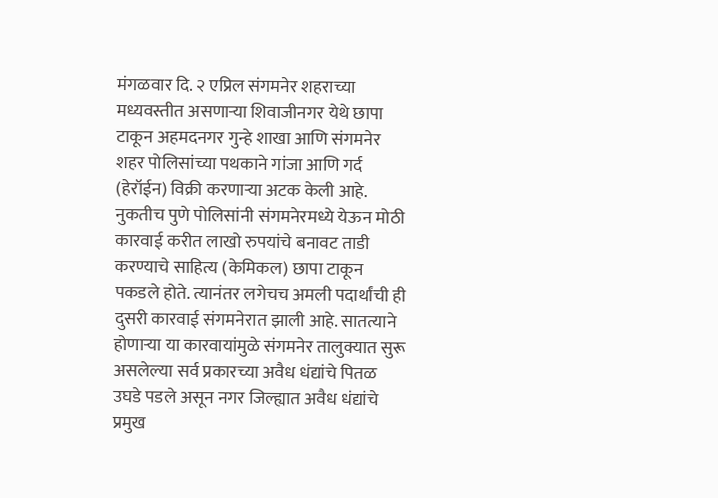मंगळवार दि. २ एप्रिल संगमनेर शहराच्या मध्यवस्तीत असणाऱ्या शिवाजीनगर येथे छापा टाकून अहमदनगर गुन्हे शाखा आणि संगमनेर शहर पोलिसांच्या पथकाने गांजा आणि गर्द (हेरॉईन) विक्री करणाऱ्या अटक केली आहे. नुकतीच पुणे पोलिसांनी संगमनेरमध्ये येऊन मोठी कारवाई करीत लाखो रुपयांचे बनावट ताडी करण्याचे साहित्य (केमिकल) छापा टाकून पकडले होते. त्यानंतर लगेचच अमली पदार्थांची ही दुसरी कारवाई संगमनेरात झाली आहे. सातत्याने होणाऱ्या या कारवायांमुळे संगमनेर तालुक्यात सुरू असलेल्या सर्व प्रकारच्या अवैध धंद्यांचे पितळ उघडे पडले असून नगर जिल्ह्यात अवैध धंद्यांचे प्रमुख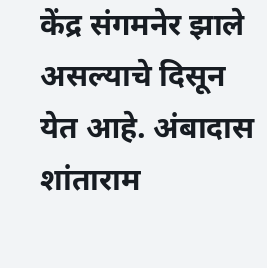केंद्र संगमनेर झाले असल्याचे दिसून येत आहे. अंबादास शांताराम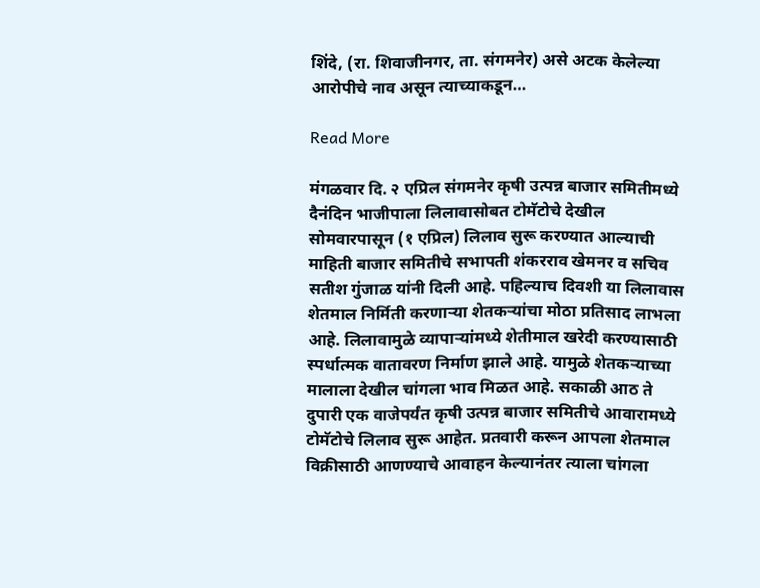शिंदे, (रा. शिवाजीनगर, ता. संगमनेर) असे अटक केलेल्या आरोपीचे नाव असून त्याच्याकडून…

Read More

मंगळवार दि. २ एप्रिल संगमनेर कृषी उत्पन्न बाजार समितीमध्ये दैनंदिन भाजीपाला लिलावासोबत टोमॅटोचे देखील सोमवारपासून (१ एप्रिल) लिलाव सुरू करण्यात आल्याची माहिती बाजार समितीचे सभापती शंकरराव खेमनर व सचिव सतीश गुंजाळ यांनी दिली आहे. पहिल्याच दिवशी या लिलावास शेतमाल निर्मिती करणाऱ्या शेतकऱ्यांचा मोठा प्रतिसाद लाभला आहे. लिलावामुळे व्यापाऱ्यांमध्ये शेतीमाल खरेदी करण्यासाठी स्पर्धात्मक वातावरण निर्माण झाले आहे. यामुळे शेतकऱ्याच्या मालाला देखील चांगला भाव मिळत आहे. सकाळी आठ ते दुपारी एक वाजेपर्यंत कृषी उत्पन्न बाजार समितीचे आवारामध्ये टोमॅटोचे लिलाव सुरू आहेत. प्रतवारी करून आपला शेतमाल विक्रीसाठी आणण्याचे आवाहन केल्यानंतर त्याला चांगला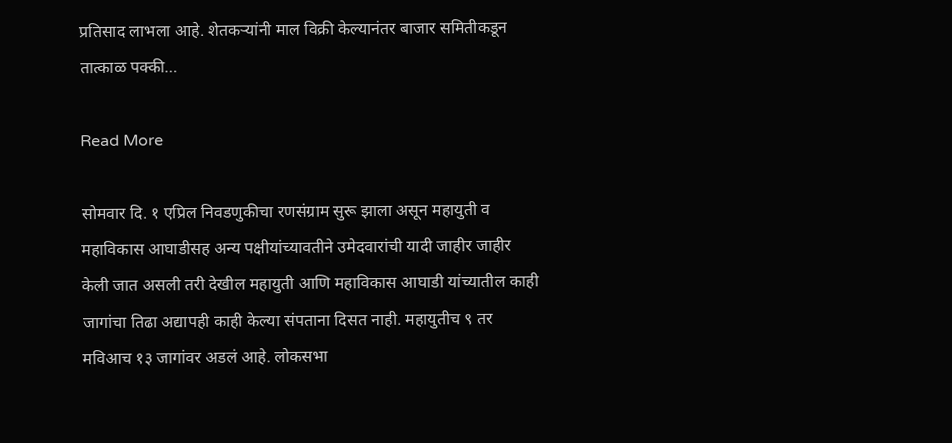प्रतिसाद लाभला आहे. शेतकऱ्यांनी माल विक्री केल्यानंतर बाजार समितीकडून तात्काळ पक्की…

Read More

सोमवार दि. १ एप्रिल निवडणुकीचा रणसंग्राम सुरू झाला असून महायुती व महाविकास आघाडीसह अन्य पक्षीयांच्यावतीने उमेदवारांची यादी जाहीर जाहीर केली जात असली तरी देखील महायुती आणि महाविकास आघाडी यांच्यातील काही जागांचा तिढा अद्यापही काही केल्या संपताना दिसत नाही. महायुतीच ९ तर मविआच १३ जागांवर अडलं आहे. लोकसभा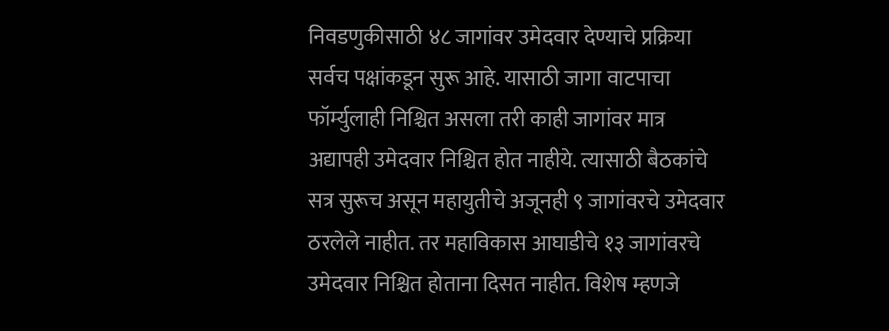निवडणुकीसाठी ४८ जागांवर उमेदवार देण्याचे प्रक्रिया सर्वच पक्षांकडून सुरू आहे. यासाठी जागा वाटपाचा फॉर्म्युलाही निश्चित असला तरी काही जागांवर मात्र अद्यापही उमेदवार निश्चित होत नाहीये. त्यासाठी बैठकांचे सत्र सुरूच असून महायुतीचे अजूनही ९ जागांवरचे उमेदवार ठरलेले नाहीत. तर महाविकास आघाडीचे १३ जागांवरचे उमेदवार निश्चित होताना दिसत नाहीत. विशेष म्हणजे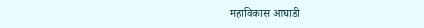महाविकास आघाडी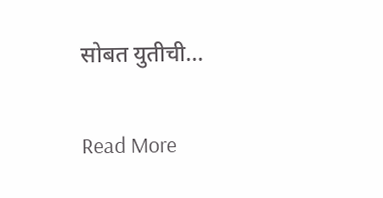सोबत युतीची…

Read More